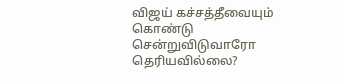விஜய் கச்சத்தீவையும் கொண்டு சென்றுவிடுவாரோ தெரியவில்லை?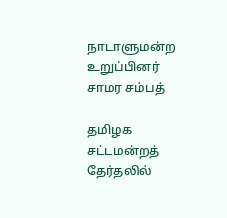நாடாளுமன்ற உறுப்பினர் சாமர சம்பத்

தமிழக சட்டமன்றத் தேர்தலில்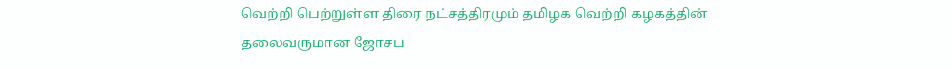வெற்றி பெற்றுள்ள திரை நட்சத்திரமும் தமிழக வெற்றி கழகத்தின் தலைவருமான ஜோசப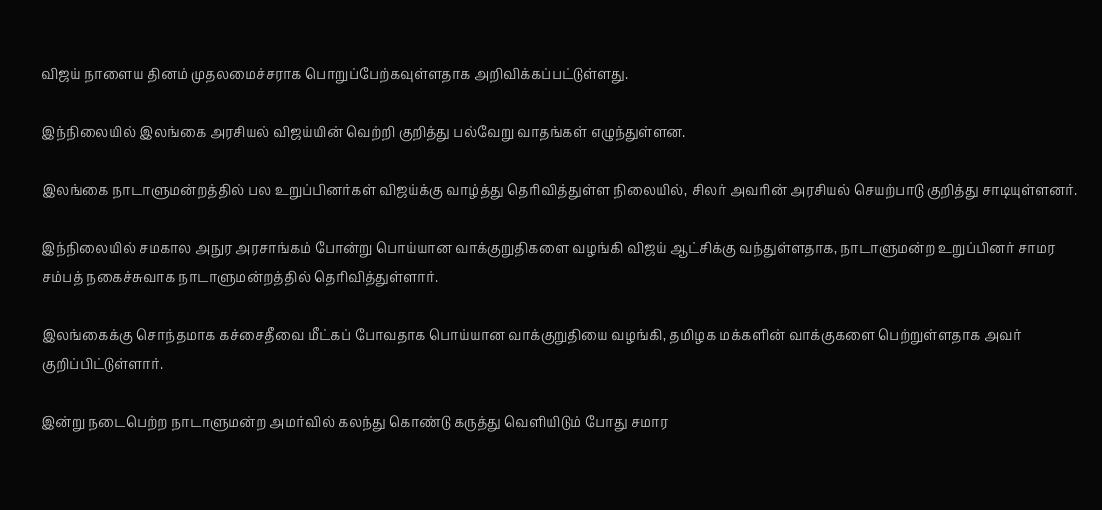விஜய் நாளைய தினம் முதலமைச்சராக பொறுப்பேற்கவுள்ளதாக அறிவிக்கப்பட்டுள்ளது.

இந்நிலையில் இலங்கை அரசியல் விஜய்யின் வெற்றி குறித்து பல்வேறு வாதங்கள் எழுந்துள்ளன.

இலங்கை நாடாளுமன்றத்தில் பல உறுப்பினர்கள் விஜய்க்கு வாழ்த்து தெரிவித்துள்ள நிலையில், சிலர் அவரின் அரசியல் செயற்பாடு குறித்து சாடியுள்ளனர்.

இந்நிலையில் சமகால அநுர அரசாங்கம் போன்று பொய்யான வாக்குறுதிகளை வழங்கி விஜய் ஆட்சிக்கு வந்துள்ளதாக, நாடாளுமன்ற உறுப்பினர் சாமர சம்பத் நகைச்சுவாக நாடாளுமன்றத்தில் தெரிவித்துள்ளார்.

இலங்கைக்கு சொந்தமாக கச்சைதீவை மீட்கப் போவதாக பொய்யான வாக்குறுதியை வழங்கி, தமிழக மக்களின் வாக்குகளை பெற்றுள்ளதாக அவர் குறிப்பிட்டுள்ளார்.

இன்று நடைபெற்ற நாடாளுமன்ற அமர்வில் கலந்து கொண்டு கருத்து வெளியிடும் போது சமார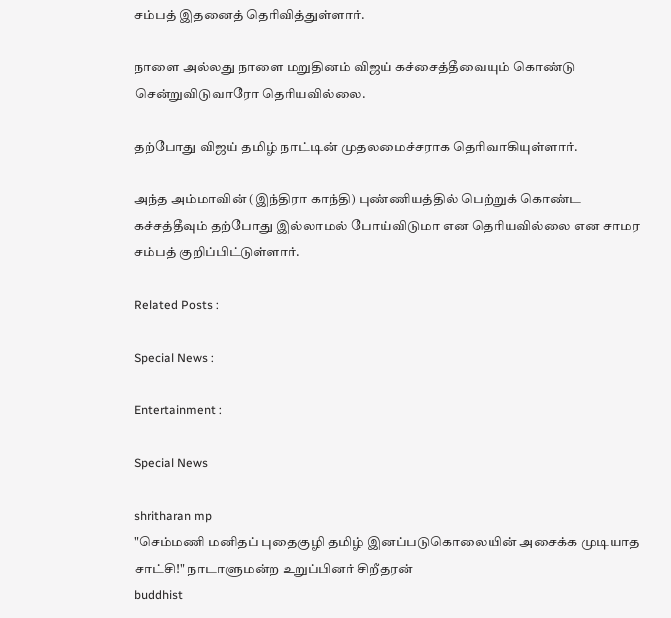சம்பத் இதனைத் தெரிவித்துள்ளார்.

நாளை அல்லது நாளை மறுதினம் விஜய் கச்சைத்தீவையும் கொண்டு சென்றுவிடுவாரோ தெரியவில்லை.

தற்போது விஜய் தமிழ் நாட்டின் முதலமைச்சராக தெரிவாகியுள்ளார்.

அந்த அம்மாவின் (இந்திரா காந்தி) புண்ணியத்தில் பெற்றுக் கொண்ட கச்சத்தீவும் தற்போது இல்லாமல் போய்விடுமா என தெரியவில்லை என சாமர சம்பத் குறிப்பிட்டுள்ளார்.

Related Posts :

Special News :

Entertainment :

Special News

shritharan mp
"செம்மணி மனிதப் புதைகுழி தமிழ் இனப்படுகொலையின் அசைக்க முடியாத சாட்சி!" நாடாளுமன்ற உறுப்பினர் சிறீதரன்
buddhist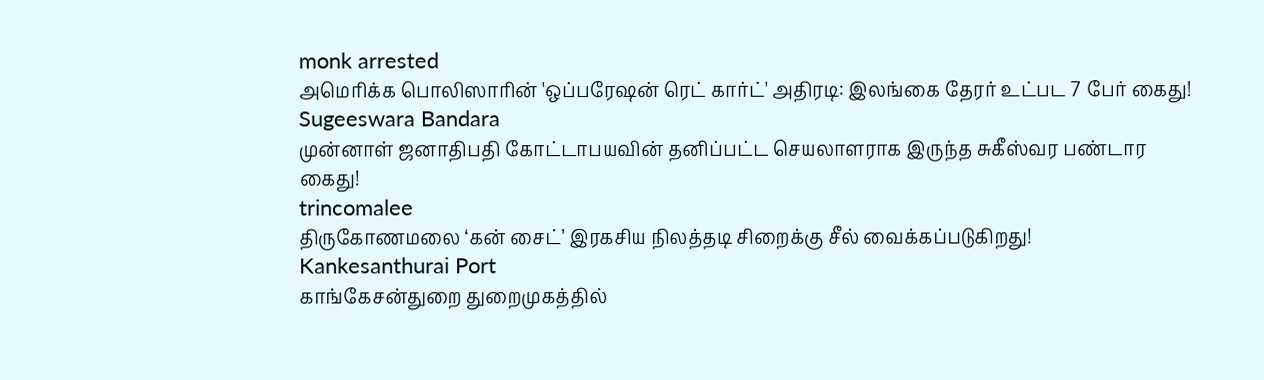monk arrested
அமெரிக்க பொலிஸாரின் 'ஒப்பரேஷன் ரெட் கார்ட்' அதிரடி: இலங்கை தேரர் உட்பட 7 பேர் கைது!
Sugeeswara Bandara
முன்னாள் ஜனாதிபதி கோட்டாபயவின் தனிப்பட்ட செயலாளராக இருந்த சுகீஸ்வர பண்டார கைது!
trincomalee
திருகோணமலை ‘கன் சைட்’ இரகசிய நிலத்தடி சிறைக்கு சீல் வைக்கப்படுகிறது!
Kankesanthurai Port
காங்கேசன்துறை துறைமுகத்தில்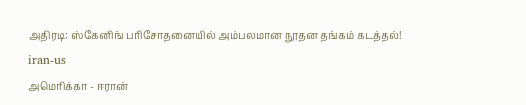அதிரடி: ஸ்கேனிங் பரிசோதனையில் அம்பலமான நூதன தங்கம் கடத்தல்!
iran-us
அமெரிக்கா - ஈரான்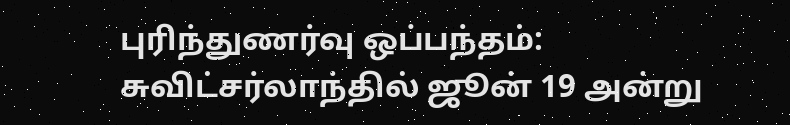புரிந்துணர்வு ஒப்பந்தம்: சுவிட்சர்லாந்தில் ஜூன் 19 அன்று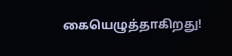கையெழுத்தாகிறது!